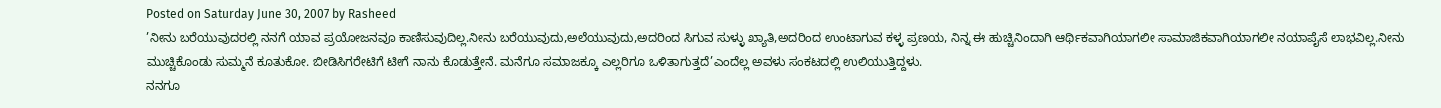Posted on Saturday June 30, 2007 by Rasheed
’ನೀನು ಬರೆಯುವುದರಲ್ಲಿ ನನಗೆ ಯಾವ ಪ್ರಯೋಜನವೂ ಕಾಣಿಸುವುದಿಲ್ಲ.ನೀನು ಬರೆಯುವುದು,ಅಲೆಯುವುದು,ಅದರಿಂದ ಸಿಗುವ ಸುಳ್ಳು ಖ್ಯಾತಿ,ಅದರಿಂದ ಉಂಟಾಗುವ ಕಳ್ಳ ಪ್ರಣಯ, ನಿನ್ನ ಈ ಹುಚ್ಚಿನಿಂದಾಗಿ ಆರ್ಥಿಕವಾಗಿಯಾಗಲೀ ಸಾಮಾಜಿಕವಾಗಿಯಾಗಲೀ ನಯಾಪೈಸೆ ಲಾಭವಿಲ್ಲ.ನೀನು ಮುಚ್ಚಿಕೊಂಡು ಸುಮ್ಮನೆ ಕೂತುಕೋ. ಬೀಡಿಸಿಗರೇಟಿಗೆ ಟೀಗೆ ನಾನು ಕೊಡುತ್ತೇನೆ. ಮನೆಗೂ ಸಮಾಜಕ್ಕೂ ಎಲ್ಲರಿಗೂ ಒಳಿತಾಗುತ್ತದೆ’ಎಂದೆಲ್ಲ ಅವಳು ಸಂಕಟದಲ್ಲಿ ಉಲಿಯುತ್ತಿದ್ದಳು.
ನನಗೂ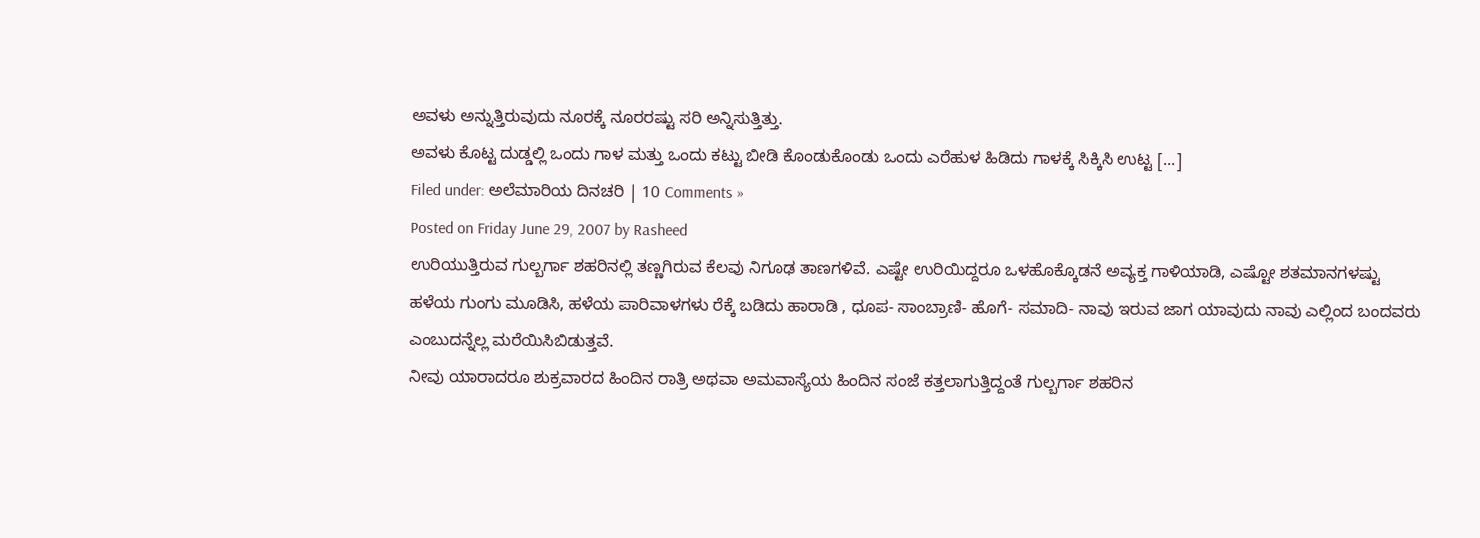ಅವಳು ಅನ್ನುತ್ತಿರುವುದು ನೂರಕ್ಕೆ ನೂರರಷ್ಟು ಸರಿ ಅನ್ನಿಸುತ್ತಿತ್ತು.
ಅವಳು ಕೊಟ್ಟ ದುಡ್ಡಲ್ಲಿ ಒಂದು ಗಾಳ ಮತ್ತು ಒಂದು ಕಟ್ಟು ಬೀಡಿ ಕೊಂಡುಕೊಂಡು ಒಂದು ಎರೆಹುಳ ಹಿಡಿದು ಗಾಳಕ್ಕೆ ಸಿಕ್ಕಿಸಿ ಉಟ್ಟ [...]
Filed under: ಅಲೆಮಾರಿಯ ದಿನಚರಿ | 10 Comments »
Posted on Friday June 29, 2007 by Rasheed
ಉರಿಯುತ್ತಿರುವ ಗುಲ್ಬರ್ಗಾ ಶಹರಿನಲ್ಲಿ ತಣ್ಣಗಿರುವ ಕೆಲವು ನಿಗೂಢ ತಾಣಗಳಿವೆ. ಎಷ್ಟೇ ಉರಿಯಿದ್ದರೂ ಒಳಹೊಕ್ಕೊಡನೆ ಅವ್ಯಕ್ತ ಗಾಳಿಯಾಡಿ, ಎಷ್ಟೋ ಶತಮಾನಗಳಷ್ಟು ಹಳೆಯ ಗುಂಗು ಮೂಡಿಸಿ, ಹಳೆಯ ಪಾರಿವಾಳಗಳು ರೆಕ್ಕೆ ಬಡಿದು ಹಾರಾಡಿ , ಧೂಪ- ಸಾಂಬ್ರಾಣಿ- ಹೊಗೆ- ಸಮಾದಿ- ನಾವು ಇರುವ ಜಾಗ ಯಾವುದು ನಾವು ಎಲ್ಲಿಂದ ಬಂದವರು ಎಂಬುದನ್ನೆಲ್ಲ ಮರೆಯಿಸಿಬಿಡುತ್ತವೆ.
ನೀವು ಯಾರಾದರೂ ಶುಕ್ರವಾರದ ಹಿಂದಿನ ರಾತ್ರಿ ಅಥವಾ ಅಮವಾಸ್ಯೆಯ ಹಿಂದಿನ ಸಂಜೆ ಕತ್ತಲಾಗುತ್ತಿದ್ದಂತೆ ಗುಲ್ಬರ್ಗಾ ಶಹರಿನ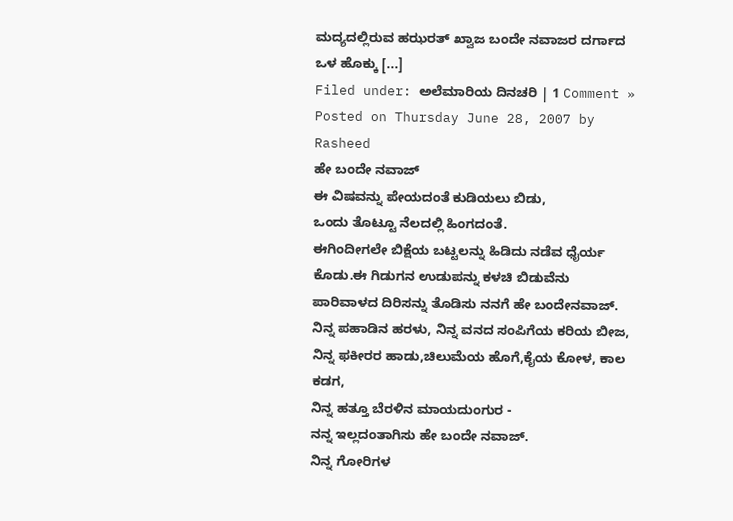ಮದ್ಯದಲ್ಲಿರುವ ಹಝರತ್ ಖ್ವಾಜ ಬಂದೇ ನವಾಜರ ದರ್ಗಾದ ಒಳ ಹೊಕ್ಕು [...]
Filed under: ಅಲೆಮಾರಿಯ ದಿನಚರಿ | 1 Comment »
Posted on Thursday June 28, 2007 by Rasheed
ಹೇ ಬಂದೇ ನವಾಜ್
ಈ ವಿಷವನ್ನು ಪೇಯದಂತೆ ಕುಡಿಯಲು ಬಿಡು,
ಒಂದು ತೊಟ್ಟೂ ನೆಲದಲ್ಲಿ ಹಿಂಗದಂತೆ.
ಈಗಿಂದೀಗಲೇ ಬಿಕ್ಷೆಯ ಬಟ್ಟಲನ್ನು ಹಿಡಿದು ನಡೆವ ಧೈರ್ಯ ಕೊಡು.ಈ ಗಿಡುಗನ ಉಡುಪನ್ನು ಕಳಚಿ ಬಿಡುವೆನು
ಪಾರಿವಾಳದ ದಿರಿಸನ್ನು ತೊಡಿಸು ನನಗೆ ಹೇ ಬಂದೇನವಾಜ್.
ನಿನ್ನ ಪಹಾಡಿನ ಹರಳು, ನಿನ್ನ ವನದ ಸಂಪಿಗೆಯ ಕರಿಯ ಬೀಜ,
ನಿನ್ನ ಫಕೀರರ ಹಾಡು,ಚಿಲುಮೆಯ ಹೊಗೆ,ಕೈಯ ಕೋಳ, ಕಾಲ ಕಡಗ,
ನಿನ್ನ ಹತ್ತೂ ಬೆರಳಿನ ಮಾಯದುಂಗುರ -
ನನ್ನ ಇಲ್ಲದಂತಾಗಿಸು ಹೇ ಬಂದೇ ನವಾಜ್.
ನಿನ್ನ ಗೋರಿಗಳ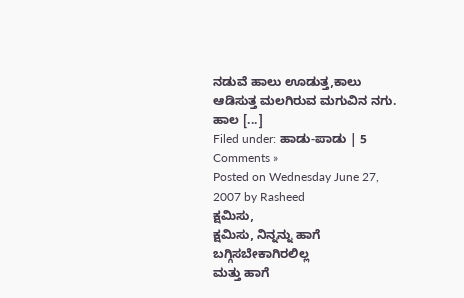ನಡುವೆ ಹಾಲು ಊಡುತ್ತ,ಕಾಲು ಆಡಿಸುತ್ತ ಮಲಗಿರುವ ಮಗುವಿನ ನಗು.
ಹಾಲ [...]
Filed under: ಹಾಡು-ಪಾಡು | 5 Comments »
Posted on Wednesday June 27, 2007 by Rasheed
ಕ್ಷಮಿಸು,
ಕ್ಷಮಿಸು, ನಿನ್ನನ್ನು ಹಾಗೆ ಬಗ್ಗಿಸಬೇಕಾಗಿರಲಿಲ್ಲ
ಮತ್ತು ಹಾಗೆ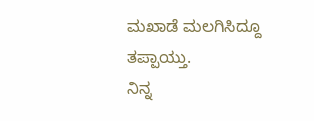ಮಖಾಡೆ ಮಲಗಿಸಿದ್ದೂ ತಪ್ಪಾಯ್ತು.
ನಿನ್ನ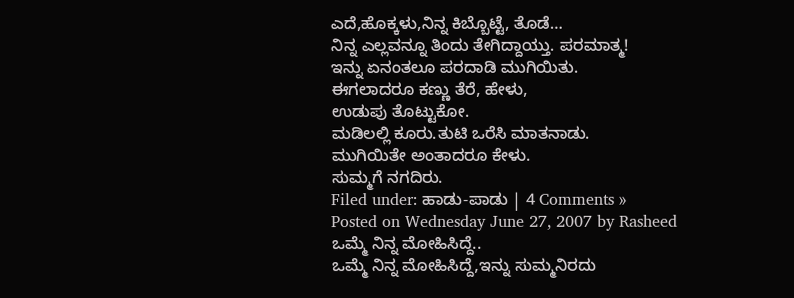ಎದೆ,ಹೊಕ್ಕಳು,ನಿನ್ನ ಕಿಬ್ಬೊಟ್ಟೆ, ತೊಡೆ…
ನಿನ್ನ ಎಲ್ಲವನ್ನೂ ತಿಂದು ತೇಗಿದ್ದಾಯ್ತು. ಪರಮಾತ್ಮ!
ಇನ್ನು ಏನಂತಲೂ ಪರದಾಡಿ ಮುಗಿಯಿತು.
ಈಗಲಾದರೂ ಕಣ್ಣು ತೆರೆ, ಹೇಳು,
ಉಡುಪು ತೊಟ್ಟುಕೋ.
ಮಡಿಲಲ್ಲಿ ಕೂರು.ತುಟಿ ಒರೆಸಿ ಮಾತನಾಡು.
ಮುಗಿಯಿತೇ ಅಂತಾದರೂ ಕೇಳು.
ಸುಮ್ಮಗೆ ನಗದಿರು.
Filed under: ಹಾಡು-ಪಾಡು | 4 Comments »
Posted on Wednesday June 27, 2007 by Rasheed
ಒಮ್ಮೆ ನಿನ್ನ ಮೋಹಿಸಿದ್ದೆ..
ಒಮ್ಮೆ ನಿನ್ನ ಮೋಹಿಸಿದ್ದೆ,ಇನ್ನು ಸುಮ್ಮನಿರದು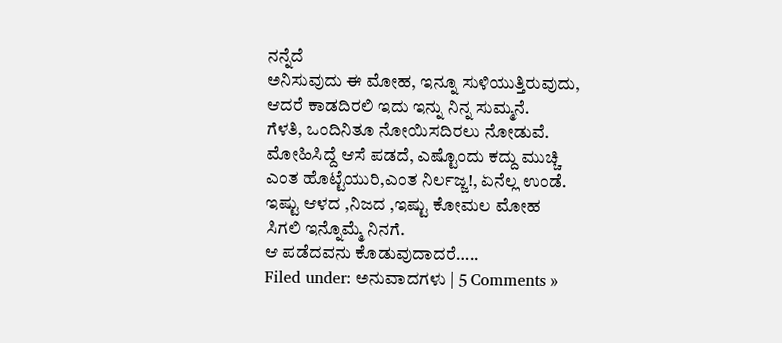ನನ್ನೆದೆ
ಅನಿಸುವುದು ಈ ಮೋಹ, ಇನ್ನೂ ಸುಳಿಯುತ್ತಿರುವುದು,
ಆದರೆ ಕಾಡದಿರಲಿ ಇದು ಇನ್ನು ನಿನ್ನ ಸುಮ್ಮನೆ.
ಗೆಳತಿ, ಒಂದಿನಿತೂ ನೋಯಿಸದಿರಲು ನೋಡುವೆ.
ಮೋಹಿಸಿದ್ದೆ ಆಸೆ ಪಡದೆ, ಎಷ್ಟೊಂದು ಕದ್ದು ಮುಚ್ಚಿ
ಎಂತ ಹೊಟ್ಟೆಯುರಿ,ಎಂತ ನಿರ್ಲಜ್ಜ!, ಏನೆಲ್ಲ ಉಂಡೆ.
ಇಷ್ಟು ಆಳದ ,ನಿಜದ ,ಇಷ್ಟು ಕೋಮಲ ಮೋಹ
ಸಿಗಲಿ ಇನ್ನೊಮ್ಮೆ ನಿನಗೆ.
ಆ ಪಡೆದವನು ಕೊಡುವುದಾದರೆ…..
Filed under: ಅನುವಾದಗಳು | 5 Comments »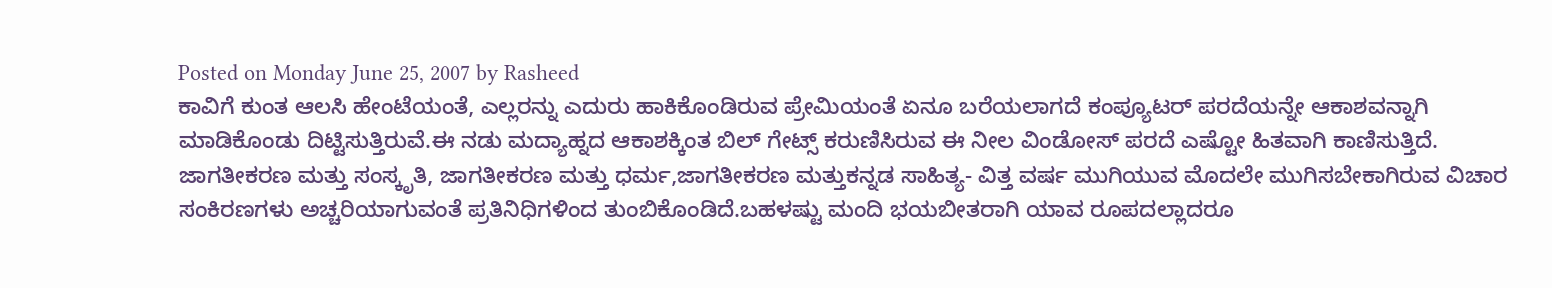Posted on Monday June 25, 2007 by Rasheed
ಕಾವಿಗೆ ಕುಂತ ಆಲಸಿ ಹೇಂಟೆಯಂತೆ, ಎಲ್ಲರನ್ನು ಎದುರು ಹಾಕಿಕೊಂಡಿರುವ ಪ್ರೇಮಿಯಂತೆ ಏನೂ ಬರೆಯಲಾಗದೆ ಕಂಪ್ಯೂಟರ್ ಪರದೆಯನ್ನೇ ಆಕಾಶವನ್ನಾಗಿ ಮಾಡಿಕೊಂಡು ದಿಟ್ಟಿಸುತ್ತಿರುವೆ.ಈ ನಡು ಮದ್ಯಾಹ್ನದ ಆಕಾಶಕ್ಕಿಂತ ಬಿಲ್ ಗೇಟ್ಸ್ ಕರುಣಿಸಿರುವ ಈ ನೀಲ ವಿಂಡೋಸ್ ಪರದೆ ಎಷ್ಟೋ ಹಿತವಾಗಿ ಕಾಣಿಸುತ್ತಿದೆ. ಜಾಗತೀಕರಣ ಮತ್ತು ಸಂಸ್ಕೃತಿ, ಜಾಗತೀಕರಣ ಮತ್ತು ಧರ್ಮ,ಜಾಗತೀಕರಣ ಮತ್ತುಕನ್ನಡ ಸಾಹಿತ್ಯ- ವಿತ್ತ ವರ್ಷ ಮುಗಿಯುವ ಮೊದಲೇ ಮುಗಿಸಬೇಕಾಗಿರುವ ವಿಚಾರ ಸಂಕಿರಣಗಳು ಅಚ್ಚರಿಯಾಗುವಂತೆ ಪ್ರತಿನಿಧಿಗಳಿಂದ ತುಂಬಿಕೊಂಡಿದೆ.ಬಹಳಷ್ಟು ಮಂದಿ ಭಯಬೀತರಾಗಿ ಯಾವ ರೂಪದಲ್ಲಾದರೂ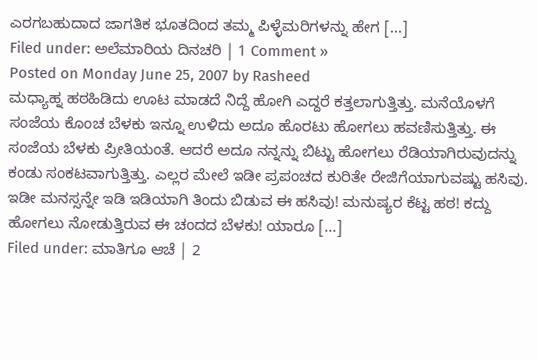ಎರಗಬಹುದಾದ ಜಾಗತಿಕ ಭೂತದಿಂದ ತಮ್ಮ ಪಿಳ್ಳೆಮರಿಗಳನ್ನು ಹೇಗ [...]
Filed under: ಅಲೆಮಾರಿಯ ದಿನಚರಿ | 1 Comment »
Posted on Monday June 25, 2007 by Rasheed
ಮಧ್ಯಾಹ್ನ ಹಠಹಿಡಿದು ಊಟ ಮಾಡದೆ ನಿದ್ದೆ ಹೋಗಿ ಎದ್ದರೆ ಕತ್ತಲಾಗುತ್ತಿತ್ತು. ಮನೆಯೊಳಗೆ ಸಂಜೆಯ ಕೊಂಚ ಬೆಳಕು ಇನ್ನೂ ಉಳಿದು ಅದೂ ಹೊರಟು ಹೋಗಲು ಹವಣಿಸುತ್ತಿತ್ತು. ಈ ಸಂಜೆಯ ಬೆಳಕು ಪ್ರೀತಿಯಂತೆ. ಆದರೆ ಅದೂ ನನ್ನನ್ನು ಬಿಟ್ಟು ಹೋಗಲು ರೆಡಿಯಾಗಿರುವುದನ್ನು ಕಂಡು ಸಂಕಟವಾಗುತ್ತಿತ್ತು. ಎಲ್ಲರ ಮೇಲೆ ಇಡೀ ಪ್ರಪಂಚದ ಕುರಿತೇ ರೇಜಿಗೆಯಾಗುವಷ್ಟು ಹಸಿವು. ಇಡೀ ಮನಸ್ಸನ್ನೇ ಇಡಿ ಇಡಿಯಾಗಿ ತಿಂದು ಬಿಡುವ ಈ ಹಸಿವು! ಮನುಷ್ಯರ ಕೆಟ್ಟ ಹಠ! ಕದ್ದು ಹೋಗಲು ನೋಡುತ್ತಿರುವ ಈ ಚಂದದ ಬೆಳಕು! ಯಾರೂ [...]
Filed under: ಮಾತಿಗೂ ಆಚೆ | 2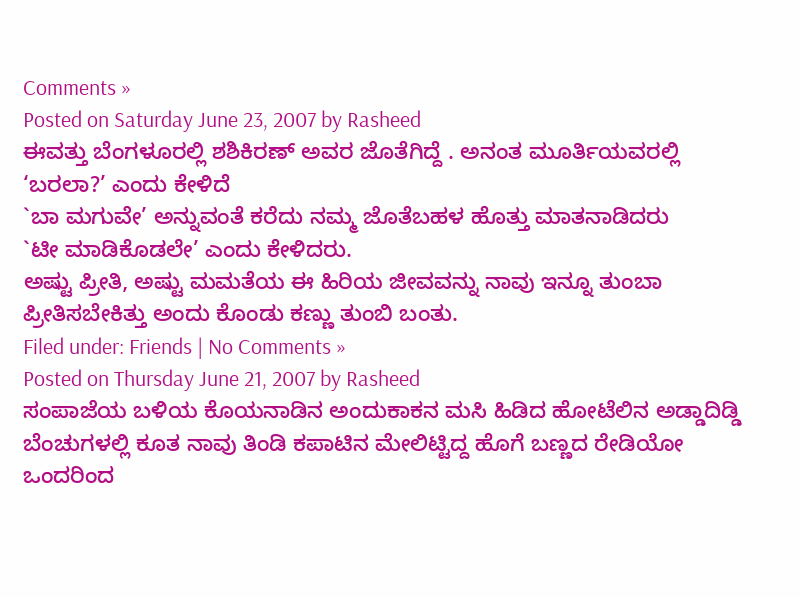Comments »
Posted on Saturday June 23, 2007 by Rasheed
ಈವತ್ತು ಬೆಂಗಳೂರಲ್ಲಿ ಶಶಿಕಿರಣ್ ಅವರ ಜೊತೆಗಿದ್ದೆ . ಅನಂತ ಮೂರ್ತಿಯವರಲ್ಲಿ ‘ಬರಲಾ?’ ಎಂದು ಕೇಳಿದೆ
`ಬಾ ಮಗುವೇ’ ಅನ್ನುವಂತೆ ಕರೆದು ನಮ್ಮ ಜೊತೆಬಹಳ ಹೊತ್ತು ಮಾತನಾಡಿದರು
`ಟೀ ಮಾಡಿಕೊಡಲೇ’ ಎಂದು ಕೇಳಿದರು.
ಅಷ್ಟು ಪ್ರೀತಿ, ಅಷ್ಟು ಮಮತೆಯ ಈ ಹಿರಿಯ ಜೀವವನ್ನು ನಾವು ಇನ್ನೂ ತುಂಬಾ ಪ್ರೀತಿಸಬೇಕಿತ್ತು ಅಂದು ಕೊಂಡು ಕಣ್ಣು ತುಂಬಿ ಬಂತು.
Filed under: Friends | No Comments »
Posted on Thursday June 21, 2007 by Rasheed
ಸಂಪಾಜೆಯ ಬಳಿಯ ಕೊಯನಾಡಿನ ಅಂದುಕಾಕನ ಮಸಿ ಹಿಡಿದ ಹೋಟೆಲಿನ ಅಡ್ಡಾದಿಡ್ಡಿ ಬೆಂಚುಗಳಲ್ಲಿ ಕೂತ ನಾವು ತಿಂಡಿ ಕಪಾಟಿನ ಮೇಲಿಟ್ಟಿದ್ದ ಹೊಗೆ ಬಣ್ಣದ ರೇಡಿಯೋ ಒಂದರಿಂದ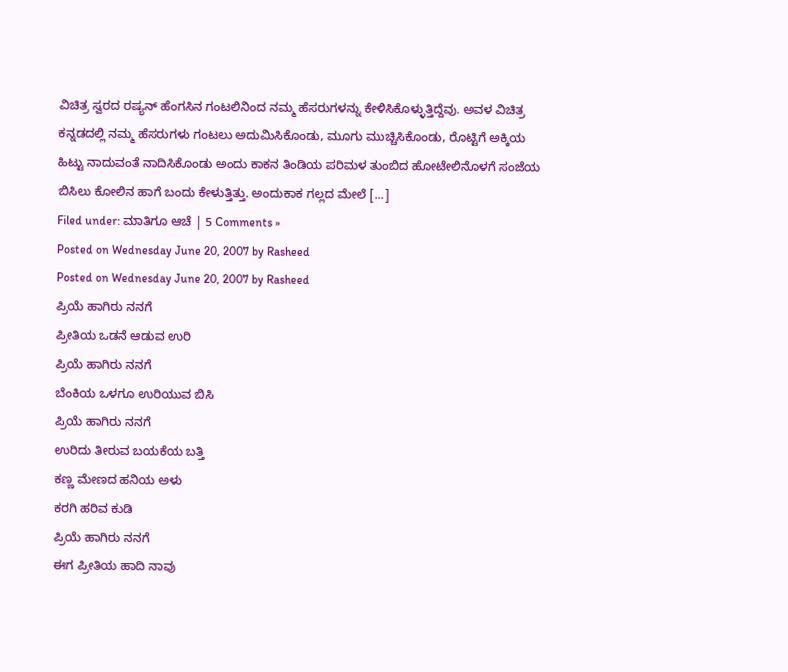ವಿಚಿತ್ರ ಸ್ವರದ ರಷ್ಯನ್ ಹೆಂಗಸಿನ ಗಂಟಲಿನಿಂದ ನಮ್ಮ ಹೆಸರುಗಳನ್ನು ಕೇಳಿಸಿಕೊಳ್ಳುತ್ತಿದ್ದೆವು. ಅವಳ ವಿಚಿತ್ರ ಕನ್ನಡದಲ್ಲಿ ನಮ್ಮ ಹೆಸರುಗಳು ಗಂಟಲು ಅದುಮಿಸಿಕೊಂಡು, ಮೂಗು ಮುಚ್ಚಿಸಿಕೊಂಡು, ರೊಟ್ಟಿಗೆ ಅಕ್ಕಿಯ ಹಿಟ್ಟು ನಾದುವಂತೆ ನಾದಿಸಿಕೊಂಡು ಅಂದು ಕಾಕನ ತಿಂಡಿಯ ಪರಿಮಳ ತುಂಬಿದ ಹೋಟೇಲಿನೊಳಗೆ ಸಂಜೆಯ ಬಿಸಿಲು ಕೋಲಿನ ಹಾಗೆ ಬಂದು ಕೇಳುತ್ತಿತ್ತು. ಅಂದುಕಾಕ ಗಲ್ಲದ ಮೇಲೆ [...]
Filed under: ಮಾತಿಗೂ ಆಚೆ | 5 Comments »
Posted on Wednesday June 20, 2007 by Rasheed
Posted on Wednesday June 20, 2007 by Rasheed
ಪ್ರಿಯೆ ಹಾಗಿರು ನನಗೆ
ಪ್ರೀತಿಯ ಒಡನೆ ಆಡುವ ಉರಿ
ಪ್ರಿಯೆ ಹಾಗಿರು ನನಗೆ
ಬೆಂಕಿಯ ಒಳಗೂ ಉರಿಯುವ ಬಿಸಿ
ಪ್ರಿಯೆ ಹಾಗಿರು ನನಗೆ
ಉರಿದು ತೀರುವ ಬಯಕೆಯ ಬತ್ತಿ
ಕಣ್ಣ ಮೇಣದ ಹನಿಯ ಅಳು
ಕರಗಿ ಹರಿವ ಕುಡಿ
ಪ್ರಿಯೆ ಹಾಗಿರು ನನಗೆ
ಈಗ ಪ್ರೀತಿಯ ಹಾದಿ ನಾವು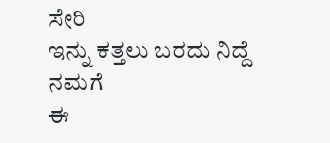ಸೇರಿ
ಇನ್ನು ಕತ್ತಲು ಬರದು ನಿದ್ದೆ ನಮಗೆ
ಈ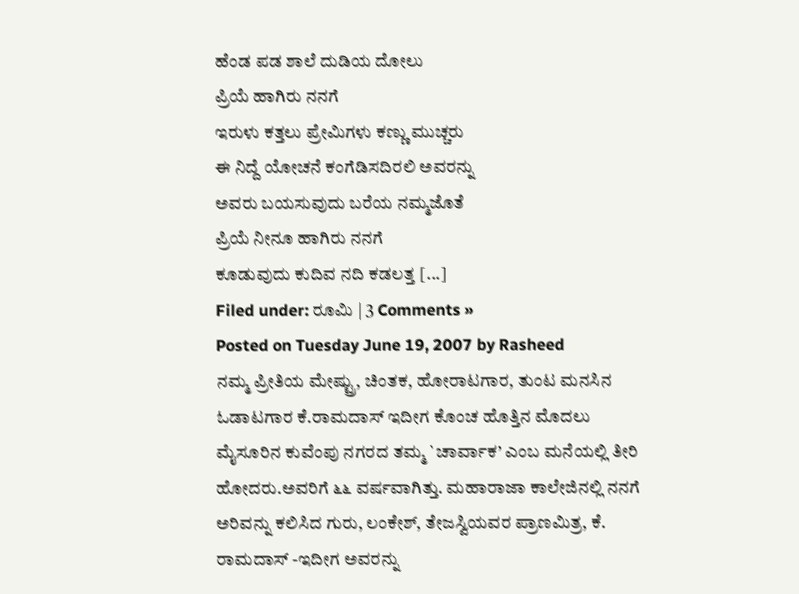ಹೆಂಡ ಪಡ ಶಾಲೆ ದುಡಿಯ ದೋಲು
ಪ್ರಿಯೆ ಹಾಗಿರು ನನಗೆ
ಇರುಳು ಕತ್ತಲು ಪ್ರೇಮಿಗಳು ಕಣ್ಣು ಮುಚ್ಚರು
ಈ ನಿದ್ದೆ ಯೋಚನೆ ಕಂಗೆಡಿಸದಿರಲಿ ಅವರನ್ನು
ಅವರು ಬಯಸುವುದು ಬರೆಯ ನಮ್ಮಜೊತೆ
ಪ್ರಿಯೆ ನೀನೂ ಹಾಗಿರು ನನಗೆ
ಕೂಡುವುದು ಕುದಿವ ನದಿ ಕಡಲತ್ತ [...]
Filed under: ರೂಮಿ | 3 Comments »
Posted on Tuesday June 19, 2007 by Rasheed
ನಮ್ಮ ಪ್ರೀತಿಯ ಮೇಷ್ಟ್ರು, ಚಿಂತಕ, ಹೋರಾಟಗಾರ, ತುಂಟ ಮನಸಿನ ಓಡಾಟಗಾರ ಕೆ.ರಾಮದಾಸ್ ಇದೀಗ ಕೊಂಚ ಹೊತ್ತಿನ ಮೊದಲು ಮೈಸೂರಿನ ಕುವೆಂಪು ನಗರದ ತಮ್ಮ `ಚಾರ್ವಾಕ’ ಎಂಬ ಮನೆಯಲ್ಲಿ ತೀರಿ ಹೋದರು.ಅವರಿಗೆ ೬೬ ವರ್ಷವಾಗಿತ್ತು. ಮಹಾರಾಜಾ ಕಾಲೇಜಿನಲ್ಲಿ ನನಗೆ ಅರಿವನ್ನು ಕಲಿಸಿದ ಗುರು, ಲಂಕೇಶ್, ತೇಜಸ್ವಿಯವರ ಪ್ರಾಣಮಿತ್ರ, ಕೆ. ರಾಮದಾಸ್ -ಇದೀಗ ಅವರನ್ನು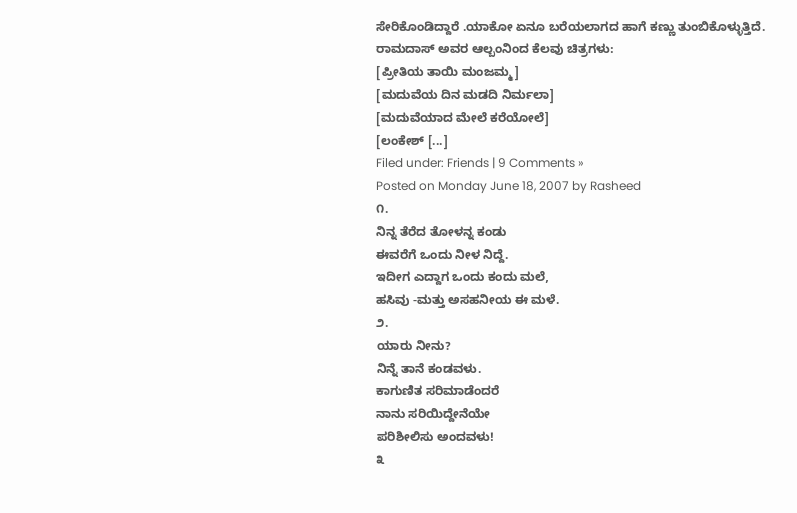ಸೇರಿಕೊಂಡಿದ್ದಾರೆ .ಯಾಕೋ ಏನೂ ಬರೆಯಲಾಗದ ಹಾಗೆ ಕಣ್ಣು ತುಂಬಿಕೊಳ್ಳುತ್ತಿದೆ.
ರಾಮದಾಸ್ ಅವರ ಆಲ್ಬಂನಿಂದ ಕೆಲವು ಚಿತ್ರಗಳು:
[ಪ್ರೀತಿಯ ತಾಯಿ ಮಂಜಮ್ಮ]
[ಮದುವೆಯ ದಿನ ಮಡದಿ ನಿರ್ಮಲಾ]
[ಮದುವೆಯಾದ ಮೇಲೆ ಕರೆಯೋಲೆ]
[ಲಂಕೇಶ್ [...]
Filed under: Friends | 9 Comments »
Posted on Monday June 18, 2007 by Rasheed
೧.
ನಿನ್ನ ತೆರೆದ ತೋಳನ್ನ ಕಂಡು
ಈವರೆಗೆ ಒಂದು ನೀಳ ನಿದ್ದೆ.
ಇದೀಗ ಎದ್ದಾಗ ಒಂದು ಕಂದು ಮಲೆ,
ಹಸಿವು -ಮತ್ತು ಅಸಹನೀಯ ಈ ಮಳೆ.
೨.
ಯಾರು ನೀನು?
ನಿನ್ನೆ ತಾನೆ ಕಂಡವಳು.
ಕಾಗುಣಿತ ಸರಿಮಾಡೆಂದರೆ
ನಾನು ಸರಿಯಿದ್ದೇನೆಯೇ
ಪರಿಶೀಲಿಸು ಅಂದವಳು!
೩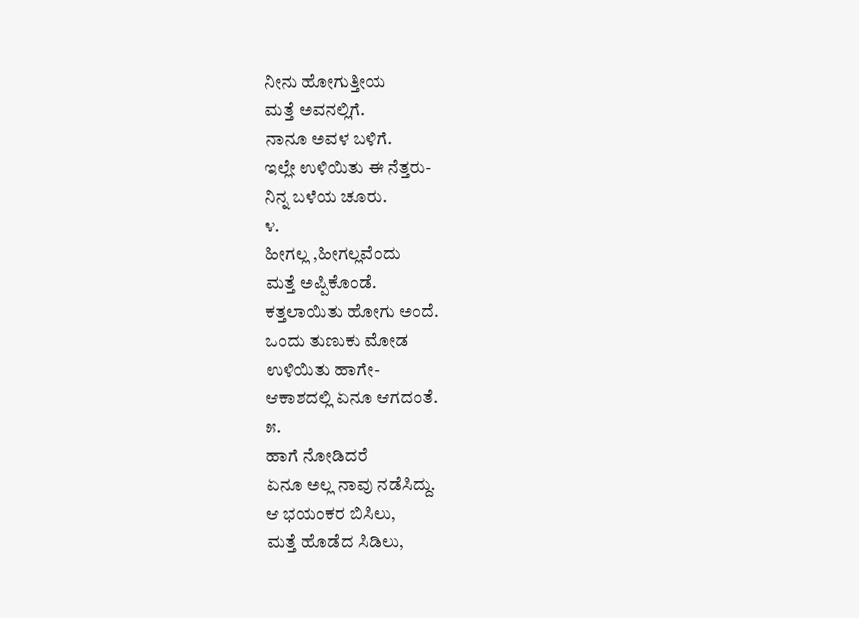ನೀನು ಹೋಗುತ್ತೀಯ
ಮತ್ತೆ ಅವನಲ್ಲಿಗೆ.
ನಾನೂ ಅವಳ ಬಳಿಗೆ.
ಇಲ್ಲೇ ಉಳಿಯಿತು ಈ ನೆತ್ತರು-
ನಿನ್ನ ಬಳೆಯ ಚೂರು.
೪.
ಹೀಗಲ್ಲ ,ಹೀಗಲ್ಲವೆಂದು
ಮತ್ತೆ ಅಪ್ಪಿಕೊಂಡೆ.
ಕತ್ತಲಾಯಿತು ಹೋಗು ಅಂದೆ.
ಒಂದು ತುಣುಕು ಮೋಡ
ಉಳಿಯಿತು ಹಾಗೇ-
ಆಕಾಶದಲ್ಲಿ ಏನೂ ಆಗದಂತೆ.
೫.
ಹಾಗೆ ನೋಡಿದರೆ
ಏನೂ ಅಲ್ಲ ನಾವು ನಡೆಸಿದ್ದು.
ಆ ಭಯಂಕರ ಬಿಸಿಲು,
ಮತ್ತೆ ಹೊಡೆದ ಸಿಡಿಲು,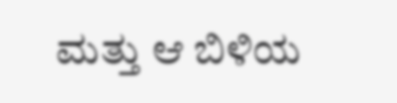ಮತ್ತು ಆ ಬಿಳಿಯ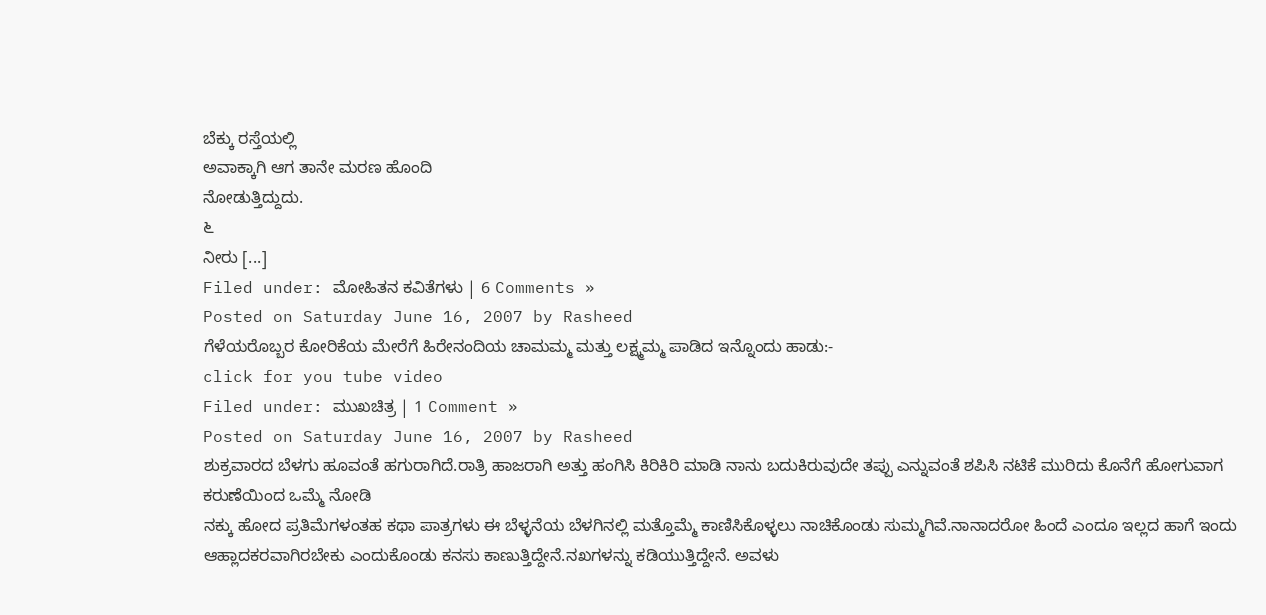ಬೆಕ್ಕು ರಸ್ತೆಯಲ್ಲಿ
ಅವಾಕ್ಕಾಗಿ ಆಗ ತಾನೇ ಮರಣ ಹೊಂದಿ
ನೋಡುತ್ತಿದ್ದುದು.
೬
ನೀರು [...]
Filed under: ಮೋಹಿತನ ಕವಿತೆಗಳು | 6 Comments »
Posted on Saturday June 16, 2007 by Rasheed
ಗೆಳೆಯರೊಬ್ಬರ ಕೋರಿಕೆಯ ಮೇರೆಗೆ ಹಿರೇನಂದಿಯ ಚಾಮಮ್ಮ ಮತ್ತು ಲಕ್ಷ್ಮಮ್ಮ ಪಾಡಿದ ಇನ್ನೊಂದು ಹಾಡು:-
click for you tube video
Filed under: ಮುಖಚಿತ್ರ | 1 Comment »
Posted on Saturday June 16, 2007 by Rasheed
ಶುಕ್ರವಾರದ ಬೆಳಗು ಹೂವಂತೆ ಹಗುರಾಗಿದೆ.ರಾತ್ರಿ ಹಾಜರಾಗಿ ಅತ್ತು ಹಂಗಿಸಿ ಕಿರಿಕಿರಿ ಮಾಡಿ ನಾನು ಬದುಕಿರುವುದೇ ತಪ್ಪು ಎನ್ನುವಂತೆ ಶಪಿಸಿ ನಟಿಕೆ ಮುರಿದು ಕೊನೆಗೆ ಹೋಗುವಾಗ ಕರುಣೆಯಿಂದ ಒಮ್ಮೆ ನೋಡಿ
ನಕ್ಕು ಹೋದ ಪ್ರತಿಮೆಗಳಂತಹ ಕಥಾ ಪಾತ್ರಗಳು ಈ ಬೆಳ್ಳನೆಯ ಬೆಳಗಿನಲ್ಲಿ ಮತ್ತೊಮ್ಮೆ ಕಾಣಿಸಿಕೊಳ್ಳಲು ನಾಚಿಕೊಂಡು ಸುಮ್ಮಗಿವೆ.ನಾನಾದರೋ ಹಿಂದೆ ಎಂದೂ ಇಲ್ಲದ ಹಾಗೆ ಇಂದು ಆಹ್ಲಾದಕರವಾಗಿರಬೇಕು ಎಂದುಕೊಂಡು ಕನಸು ಕಾಣುತ್ತಿದ್ದೇನೆ.ನಖಗಳನ್ನು ಕಡಿಯುತ್ತಿದ್ದೇನೆ. ಅವಳು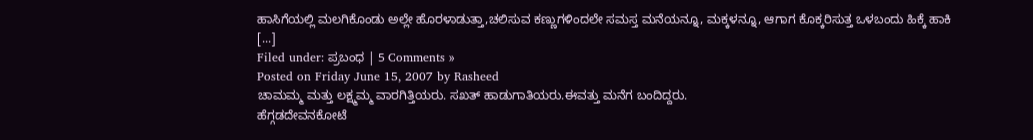ಹಾಸಿಗೆಯಲ್ಲಿ ಮಲಗಿಕೊಂಡು ಅಲ್ಲೇ ಹೊರಳಾಡುತ್ತಾ,ಚಲಿಸುವ ಕಣ್ಣುಗಳಿಂದಲೇ ಸಮಸ್ತ ಮನೆಯನ್ನೂ, ಮಕ್ಕಳನ್ನೂ, ಆಗಾಗ ಕೊಕ್ಕರಿಸುತ್ತ ಒಳಬಂದು ಹಿಕ್ಕೆ ಹಾಕಿ [...]
Filed under: ಪ್ರಬಂಧ | 5 Comments »
Posted on Friday June 15, 2007 by Rasheed
ಚಾಮಮ್ಮ ಮತ್ತು ಲಕ್ಷ್ಮಮ್ಮ ವಾರಗಿತ್ತಿಯರು. ಸಖತ್ ಹಾಡುಗಾತಿಯರು.ಈವತ್ತು ಮನೆಗ ಬಂದಿದ್ದರು.
ಹೆಗ್ಗಡದೇವನಕೋಟೆ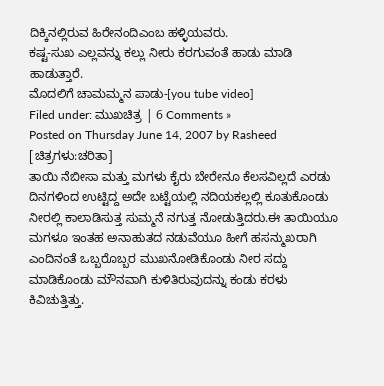ದಿಕ್ಕಿನಲ್ಲಿರುವ ಹಿರೇನಂದಿಎಂಬ ಹಳ್ಳಿಯವರು.
ಕಷ್ಟ-ಸುಖ ಎಲ್ಲವನ್ನು ಕಲ್ಲು ನೀರು ಕರಗುವಂತೆ ಹಾಡು ಮಾಡಿ ಹಾಡುತ್ತಾರೆ.
ಮೊದಲಿಗೆ ಚಾಮಮ್ಮನ ಪಾಡು-[you tube video]
Filed under: ಮುಖಚಿತ್ರ | 6 Comments »
Posted on Thursday June 14, 2007 by Rasheed
[ಚಿತ್ರಗಳು:ಚರಿತಾ]
ತಾಯಿ ನೆಬೀಸಾ ಮತ್ತು ಮಗಳು ಕೈರು ಬೇರೇನೂ ಕೆಲಸವಿಲ್ಲದೆ ಎರಡು ದಿನಗಳಿಂದ ಉಟ್ಟಿದ್ದ ಅದೇ ಬಟ್ಟೆಯಲ್ಲಿ ನದಿಯಕಲ್ಲಲ್ಲಿ ಕೂತುಕೊಂಡು ನೀರಲ್ಲಿ ಕಾಲಾಡಿಸುತ್ತ ಸುಮ್ಮನೆ ನಗುತ್ತ ನೋಡುತ್ತಿದರು.ಈ ತಾಯಿಯೂ ಮಗಳೂ ಇಂತಹ ಅನಾಹುತದ ನಡುವೆಯೂ ಹೀಗೆ ಹಸನ್ಮುಖರಾಗಿ ಎಂದಿನಂತೆ ಒಬ್ಬರೊಬ್ಬರ ಮುಖನೋಡಿಕೊಂಡು ನೀರ ಸದ್ದು ಮಾಡಿಕೊಂಡು ಮೌನವಾಗಿ ಕುಳಿತಿರುವುದನ್ನು ಕಂಡು ಕರಳು ಕಿವಿಚುತ್ತಿತ್ತು.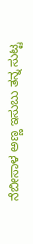ನೆಬೀಸಾಳ ಅಣ್ಣ ಇಸುಬು ತನ್ನ ಸುಟ್ಟ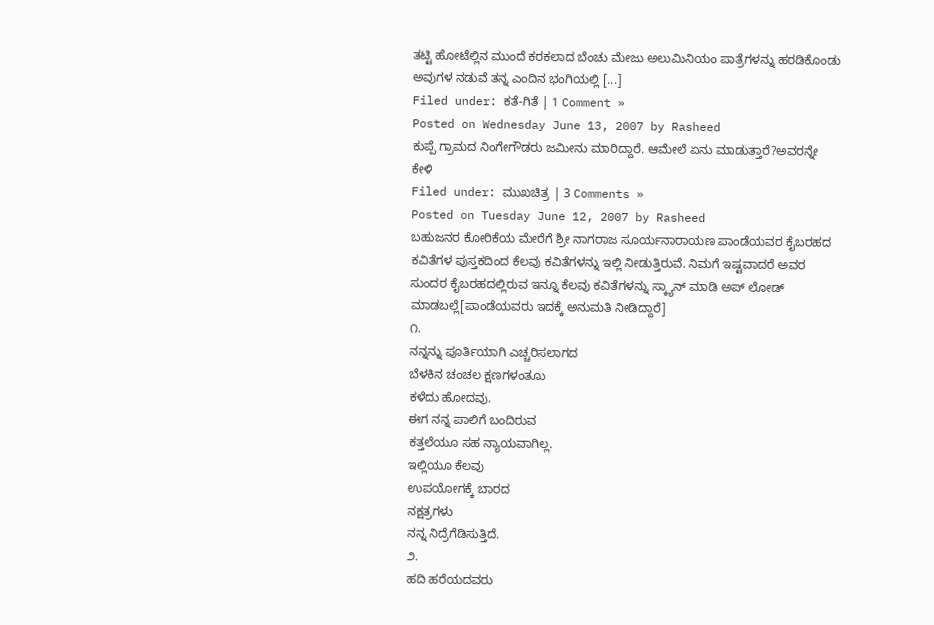ತಟ್ಟಿ ಹೋಟೆಲ್ಲಿನ ಮುಂದೆ ಕರಕಲಾದ ಬೆಂಚು ಮೇಜು ಅಲುಮಿನಿಯಂ ಪಾತ್ರೆಗಳನ್ನು ಹರಡಿಕೊಂಡು ಅವುಗಳ ನಡುವೆ ತನ್ನ ಎಂದಿನ ಭಂಗಿಯಲ್ಲಿ [...]
Filed under: ಕತೆ-ಗಿತೆ | 1 Comment »
Posted on Wednesday June 13, 2007 by Rasheed
ಕುಪ್ಪೆ ಗ್ರಾಮದ ನಿಂಗೇಗೌಡರು ಜಮೀನು ಮಾರಿದ್ದಾರೆ. ಆಮೇಲೆ ಏನು ಮಾಡುತ್ತಾರೆ?ಅವರನ್ನೇ ಕೇಳಿ
Filed under: ಮುಖಚಿತ್ರ | 3 Comments »
Posted on Tuesday June 12, 2007 by Rasheed
ಬಹುಜನರ ಕೋರಿಕೆಯ ಮೇರೆಗೆ ಶ್ರೀ ನಾಗರಾಜ ಸೂರ್ಯನಾರಾಯಣ ಪಾಂಡೆಯವರ ಕೈಬರಹದ ಕವಿತೆಗಳ ಪುಸ್ತಕದಿಂದ ಕೆಲವು ಕವಿತೆಗಳನ್ನು ಇಲ್ಲಿ ನೀಡುತ್ತಿರುವೆ. ನಿಮಗೆ ಇಷ್ಟವಾದರೆ ಅವರ ಸುಂದರ ಕೈಬರಹದಲ್ಲಿರುವ ಇನ್ನೂ ಕೆಲವು ಕವಿತೆಗಳನ್ನು ಸ್ಕ್ಯಾನ್ ಮಾಡಿ ಅಪ್ ಲೋಡ್ ಮಾಡಬಲ್ಲೆ[ಪಾಂಡೆಯವರು ಇದಕ್ಕೆ ಅನುಮತಿ ನೀಡಿದ್ದಾರೆ]
೧.
ನನ್ನನ್ನು ಪೂರ್ತಿಯಾಗಿ ಎಚ್ಚರಿಸಲಾಗದ
ಬೆಳಕಿನ ಚಂಚಲ ಕ್ಷಣಗಳಂತೂು
ಕಳೆದು ಹೋದವು.
ಈಗ ನನ್ನ ಪಾಲಿಗೆ ಬಂದಿರುವ
ಕತ್ತಲೆಯೂ ಸಹ ನ್ಯಾಯವಾಗಿಲ್ಲ.
ಇಲ್ಲಿಯೂ ಕೆಲವು
ಉಪಯೋಗಕ್ಕೆ ಬಾರದ
ನಕ್ಷತ್ರಗಳು
ನನ್ನ ನಿದ್ರೆಗೆಡಿಸುತ್ತಿದೆ.
೨.
ಹದಿ ಹರೆಯದವರು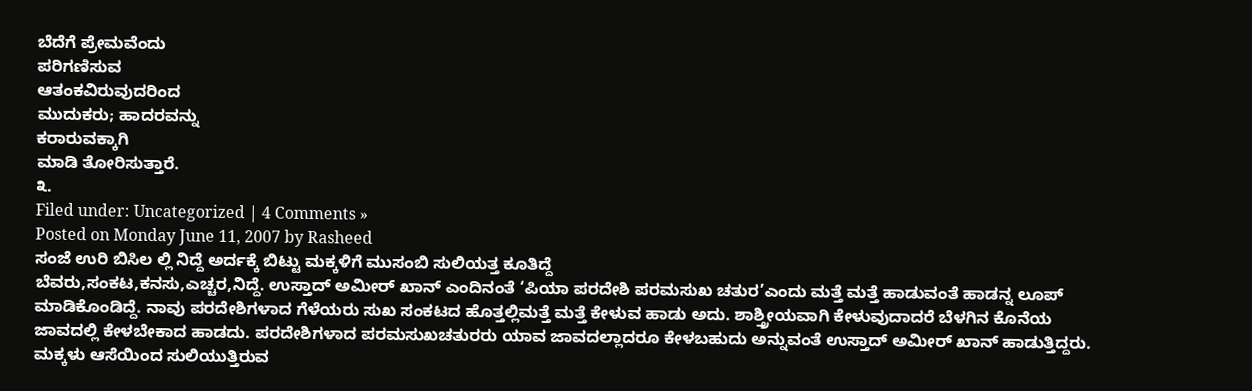ಬೆದೆಗೆ ಪ್ರೇಮವೆಂದು
ಪರಿಗಣಿಸುವ
ಆತಂಕವಿರುವುದರಿಂದ
ಮುದುಕರು; ಹಾದರವನ್ನು
ಕರಾರುವಕ್ಕಾಗಿ
ಮಾಡಿ ತೋರಿಸುತ್ತಾರೆ.
೩.
Filed under: Uncategorized | 4 Comments »
Posted on Monday June 11, 2007 by Rasheed
ಸಂಜೆ ಉರಿ ಬಿಸಿಲ ಲ್ಲಿ ನಿದ್ದೆ ಅರ್ದಕ್ಕೆ ಬಿಟ್ಟು ಮಕ್ಕಳಿಗೆ ಮುಸಂಬಿ ಸುಲಿಯತ್ತ ಕೂತಿದ್ದೆ
ಬೆವರು,ಸಂಕಟ,ಕನಸು,ಎಚ್ಚರ,ನಿದ್ದೆ. ಉಸ್ತಾದ್ ಅಮೀರ್ ಖಾನ್ ಎಂದಿನಂತೆ ‘ಪಿಯಾ ಪರದೇಶಿ ಪರಮಸುಖ ಚತುರ’ಎಂದು ಮತ್ತೆ ಮತ್ತೆ ಹಾಡುವಂತೆ ಹಾಡನ್ನ ಲೂಪ್ ಮಾಡಿಕೊಂಡಿದ್ದೆ. ನಾವು ಪರದೇಶಿಗಳಾದ ಗೆಳೆಯರು ಸುಖ ಸಂಕಟದ ಹೊತ್ತಲ್ಲಿಮತ್ತೆ ಮತ್ತೆ ಕೇಳುವ ಹಾಡು ಅದು. ಶಾಶ್ತ್ರೀಯವಾಗಿ ಕೇಳುವುದಾದರೆ ಬೆಳಗಿನ ಕೊನೆಯ ಜಾವದಲ್ಲಿ ಕೇಳಬೇಕಾದ ಹಾಡದು. ಪರದೇಶಿಗಳಾದ ಪರಮಸುಖಚತುರರು ಯಾವ ಜಾವದಲ್ಲಾದರೂ ಕೇಳಬಹುದು ಅನ್ನುವಂತೆ ಉಸ್ತಾದ್ ಅಮೀರ್ ಖಾನ್ ಹಾಡುತ್ತಿದ್ದರು. ಮಕ್ಕಳು ಆಸೆಯಿಂದ ಸುಲಿಯುತ್ತಿರುವ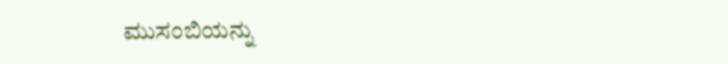ಮುಸಂಬಿಯನ್ನು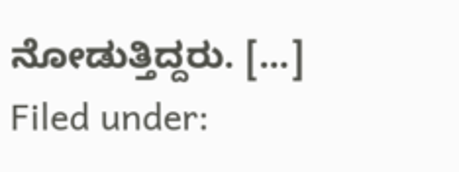ನೋಡುತ್ತಿದ್ದರು. [...]
Filed under: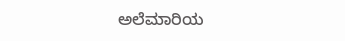ಅಲೆಮಾರಿಯ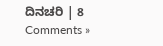ದಿನಚರಿ | 8 Comments »